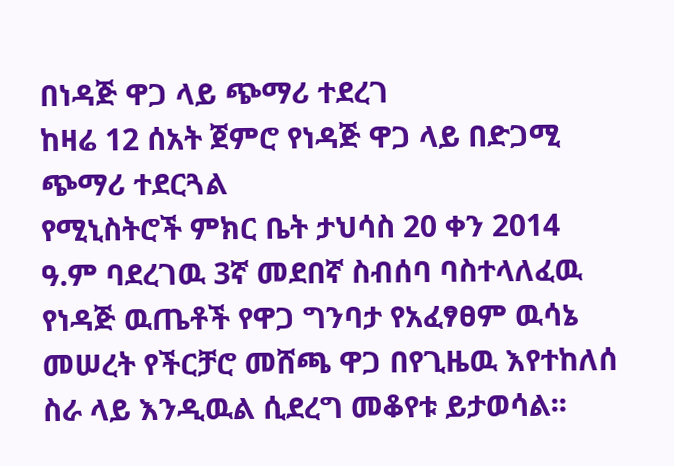በነዳጅ ዋጋ ላይ ጭማሪ ተደረገ
ከዛሬ 12 ሰአት ጀምሮ የነዳጅ ዋጋ ላይ በድጋሚ ጭማሪ ተደርጓል
የሚኒስትሮች ምክር ቤት ታህሳስ 20 ቀን 2014 ዓ.ም ባደረገዉ 3ኛ መደበኛ ስብሰባ ባስተላለፈዉ የነዳጅ ዉጤቶች የዋጋ ግንባታ የአፈፃፀም ዉሳኔ መሠረት የችርቻሮ መሸጫ ዋጋ በየጊዜዉ እየተከለሰ ስራ ላይ እንዲዉል ሲደረግ መቆየቱ ይታወሳል፡፡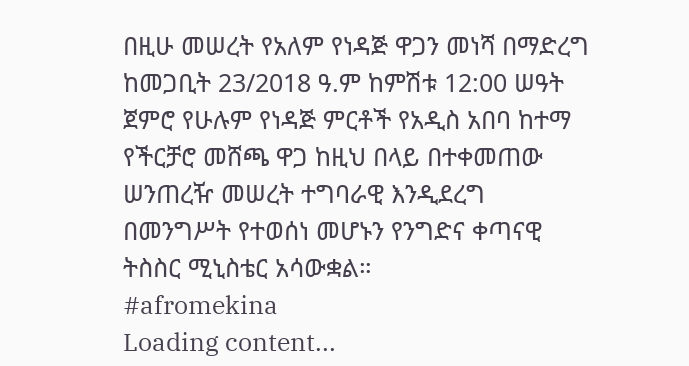በዚሁ መሠረት የአለም የነዳጅ ዋጋን መነሻ በማድረግ ከመጋቢት 23/2018 ዓ.ም ከምሽቱ 12:00 ሠዓት ጀምሮ የሁሉም የነዳጅ ምርቶች የአዲስ አበባ ከተማ የችርቻሮ መሸጫ ዋጋ ከዚህ በላይ በተቀመጠው ሠንጠረዥ መሠረት ተግባራዊ እንዲደረግ በመንግሥት የተወሰነ መሆኑን የንግድና ቀጣናዊ ትስስር ሚኒስቴር አሳውቋል።
#afromekina
Loading content...